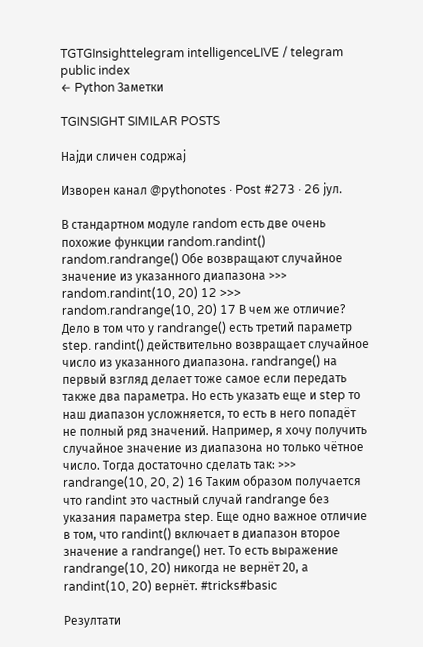TGTGInsighttelegram intelligenceLIVE / telegram public index
← Python Заметки

TGINSIGHT SIMILAR POSTS

Најди сличен содржај

Изворен канал @pythonotes · Post #273 · 26 јул.

В стандартном модуле random есть две очень похожие функции random.randint() random.randrange() Обе возвращают случайное значение из указанного диапазона >>> random.randint(10, 20) 12 >>> random.randrange(10, 20) 17 В чем же отличие? Дело в том что у randrange() есть третий параметр step. randint() действительно возвращает случайное число из указанного диапазона. randrange() на первый взгляд делает тоже самое если передать также два параметра. Но есть указать еще и step то наш диапазон усложняется, то есть в него попадёт не полный ряд значений. Например, я хочу получить случайное значение из диапазона но только чётное число. Тогда достаточно сделать так: >>> randrange(10, 20, 2) 16 Таким образом получается что randint это частный случай randrange без указания параметра step. Еще одно важное отличие в том, что randint() включает в диапазон второе значение а randrange() нет. То есть выражение randrange(10, 20) никогда не вернёт 20, а randint(10, 20) вернёт. #tricks#basic

Резултати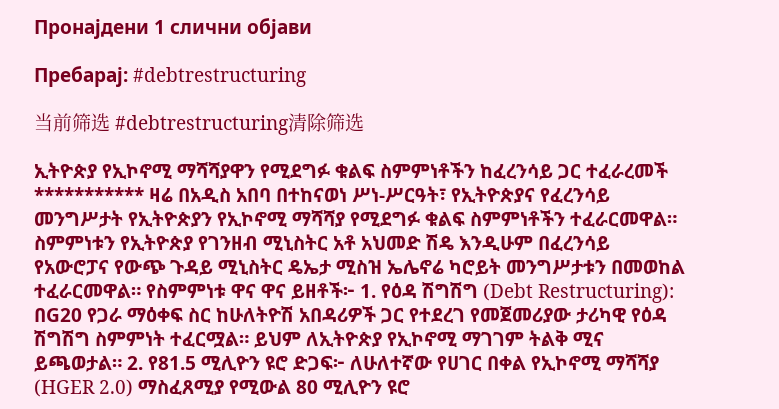Пронајдени 1 слични објави

Пребарај: #debtrestructuring

当前筛选 #debtrestructuring清除筛选

ኢትዮጵያ የኢኮኖሚ ማሻሻያዋን የሚደግፉ ቁልፍ ስምምነቶችን ከፈረንሳይ ጋር ተፈራረመች *********** ዛሬ በአዲስ አበባ በተከናወነ ሥነ-ሥርዓት፣ የኢትዮጵያና የፈረንሳይ መንግሥታት የኢትዮጵያን የኢኮኖሚ ማሻሻያ የሚደግፉ ቁልፍ ስምምነቶችን ተፈራርመዋል። ስምምነቱን የኢትዮጵያ የገንዘብ ሚኒስትር አቶ አህመድ ሽዴ እንዲሁም በፈረንሳይ የአውሮፓና የውጭ ጉዳይ ሚኒስትር ዴኤታ ሚስዝ ኤሌኖሬ ካሮይት መንግሥታቱን በመወከል ተፈራርመዋል። የስምምነቱ ዋና ዋና ይዘቶች፦ 1. የዕዳ ሽግሽግ (Debt Restructuring): በG20 የጋራ ማዕቀፍ ስር ከሁለትዮሽ አበዳሪዎች ጋር የተደረገ የመጀመሪያው ታሪካዊ የዕዳ ሽግሽግ ስምምነት ተፈርሟል። ይህም ለኢትዮጵያ የኢኮኖሚ ማገገም ትልቅ ሚና ይጫወታል። 2. የ81.5 ሚሊዮን ዩሮ ድጋፍ፦ ለሁለተኛው የሀገር በቀል የኢኮኖሚ ማሻሻያ (HGER 2.0) ማስፈጸሚያ የሚውል 80 ሚሊዮን ዩሮ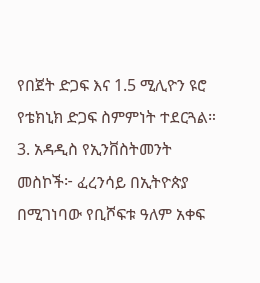የበጀት ድጋፍ እና 1.5 ሚሊዮን ዩሮ የቴክኒክ ድጋፍ ስምምነት ተደርጓል። 3. አዳዲስ የኢንቨስትመንት መስኮች፦ ፈረንሳይ በኢትዮጵያ በሚገነባው የቢሾፍቱ ዓለም አቀፍ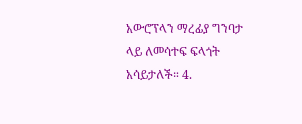አውሮፕላን ማረፊያ ግንባታ ላይ ለመሳተፍ ፍላጎት አሳይታለች። 4.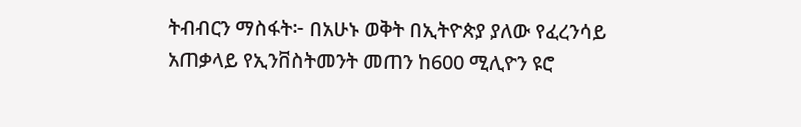ትብብርን ማስፋት፦ በአሁኑ ወቅት በኢትዮጵያ ያለው የፈረንሳይ አጠቃላይ የኢንቨስትመንት መጠን ከ600 ሚሊዮን ዩሮ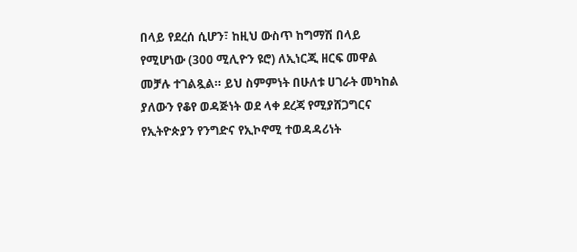በላይ የደረሰ ሲሆን፣ ከዚህ ውስጥ ከግማሽ በላይ የሚሆነው (300 ሚሊዮን ዩሮ) ለኢነርጂ ዘርፍ መዋል መቻሉ ተገልጿል። ይህ ስምምነት በሁለቱ ሀገራት መካከል ያለውን የቆየ ወዳጅነት ወደ ላቀ ደረጃ የሚያሸጋግርና የኢትዮጵያን የንግድና የኢኮኖሚ ተወዳዳሪነት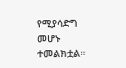የሚያሳድግ መሆኑ ተመልክቷል።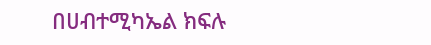በሀብተሚካኤል ክፍሉ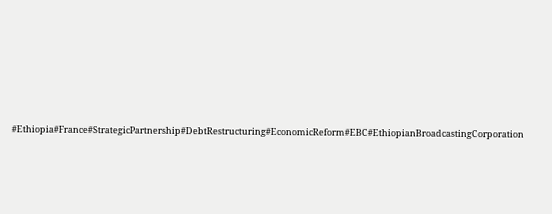#Ethiopia#France#StrategicPartnership#DebtRestructuring#EconomicReform#EBC#EthiopianBroadcastingCorporation